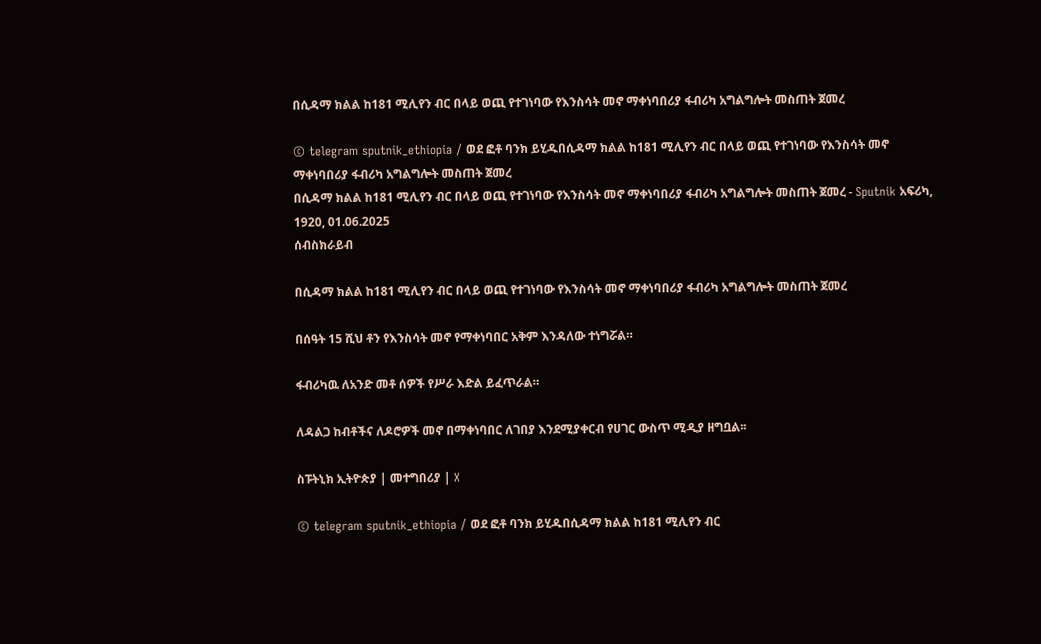በሲዳማ ክልል ከ181 ሚሊየን ብር በላይ ወጪ የተገነባው የእንስሳት መኖ ማቀነባበሪያ ፋብሪካ አግልግሎት መስጠት ጀመረ

© telegram sputnik_ethiopia / ወደ ፎቶ ባንክ ይሂዱበሲዳማ ክልል ከ181 ሚሊየን ብር በላይ ወጪ የተገነባው የእንስሳት መኖ ማቀነባበሪያ ፋብሪካ አግልግሎት መስጠት ጀመረ
በሲዳማ ክልል ከ181 ሚሊየን ብር በላይ ወጪ የተገነባው የእንስሳት መኖ ማቀነባበሪያ ፋብሪካ አግልግሎት መስጠት ጀመረ - Sputnik አፍሪካ, 1920, 01.06.2025
ሰብስክራይብ

በሲዳማ ክልል ከ181 ሚሊየን ብር በላይ ወጪ የተገነባው የእንስሳት መኖ ማቀነባበሪያ ፋብሪካ አግልግሎት መስጠት ጀመረ

በሰዓት 15 ሺህ ቶን የእንስሳት መኖ የማቀነባበር አቅም እንዳለው ተነግሯል።

ፋብሪካዉ ለአንድ መቶ ሰዎች የሥራ እድል ይፈጥራል።

ለዳልጋ ከብቶችና ለዶሮዎች መኖ በማቀነባበር ለገበያ እንደሚያቀርብ የሀገር ውስጥ ሚዲያ ዘግቧል፡፡

ስፑትኒክ ኢትዮጵያ | መተግበሪያ | X

© telegram sputnik_ethiopia / ወደ ፎቶ ባንክ ይሂዱበሲዳማ ክልል ከ181 ሚሊየን ብር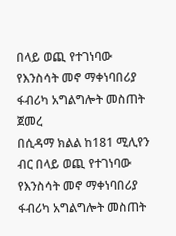በላይ ወጪ የተገነባው የእንስሳት መኖ ማቀነባበሪያ ፋብሪካ አግልግሎት መስጠት ጀመረ
በሲዳማ ክልል ከ181 ሚሊየን ብር በላይ ወጪ የተገነባው የእንስሳት መኖ ማቀነባበሪያ ፋብሪካ አግልግሎት መስጠት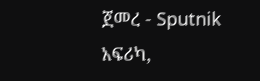ጀመረ - Sputnik አፍሪካ,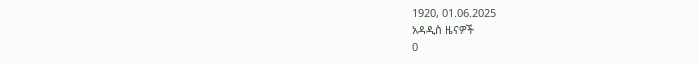1920, 01.06.2025
አዳዲስ ዜናዎች
0